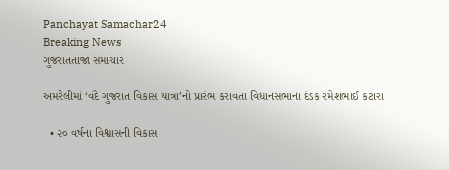Panchayat Samachar24
Breaking News
ગુજરાતતાજા સમાચાર

અમરેલીમાં ‘વંદે ગુજરાત વિકાસ યાત્રા’નો પ્રારંભ કરાવતા વિધાનસભાના દંડક રમેશભાઈ કટારા

  • ૨૦ વર્ષના વિશ્વાસની વિકાસ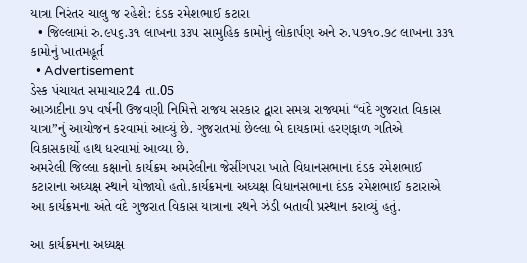યાત્રા નિરંતર ચાલુ જ રહેશે: દંડક રમેશભાઈ કટારા
  • જિલ્લામાં રુ.૯૫૬.૩૧ લાખના ૩૩૫ સામુહિક કામોનું લોકાર્પણ અને રુ.૫૭૧૦.૭૮ લાખના ૩૩૧ કામોનું ખાતમહૂર્ત
  • Advertisement
ડેસ્ક પંચાયત સમાચાર24 તા.05
આઝાદીના ૭૫ વર્ષની ઉજવણી નિમિત્તે રાજય સરકાર દ્વારા સમગ્ર રાજ્યમાં “વંદે ગુજરાત વિકાસ યાત્રા”નું આયોજન કરવામાં આવ્યું છે. ગુજરાતમાં છેલ્લા બે દાયકામાં હરણફાળ ગતિએ વિકાસકાર્યો હાથ ધરવામાં આવ્યા છે.
અમરેલી જિલ્લા કક્ષાનો કાર્યક્રમ અમરેલીના જેસીંગપરા ખાતે વિધાનસભાના દંડક રમેશભાઈ કટારાના અધ્યક્ષ સ્થાને યોજાયો હતો.કાર્યક્રમના અધ્યક્ષ વિધાનસભાના દંડક રમેશભાઈ કટારાએ આ કાર્યક્રમના અંતે વંદે ગુજરાત વિકાસ યાત્રાના રથને ઝંડી બતાવી પ્રસ્થાન કરાવ્યું હતું.

આ કાર્યક્રમના અધ્યક્ષ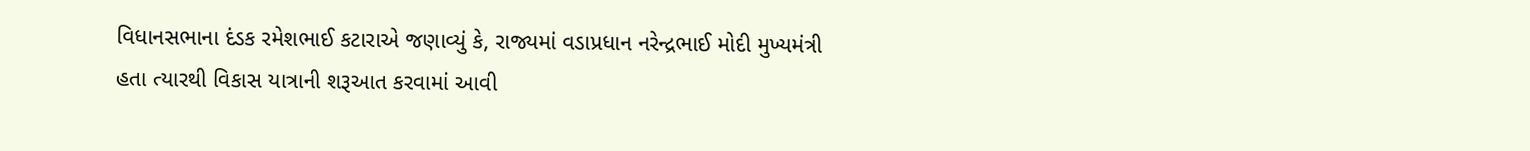વિધાનસભાના દંડક રમેશભાઈ કટારાએ જણાવ્યું કે, રાજ્યમાં વડાપ્રધાન નરેન્દ્રભાઈ મોદી મુખ્યમંત્રી હતા ત્યારથી વિકાસ યાત્રાની શરૂઆત કરવામાં આવી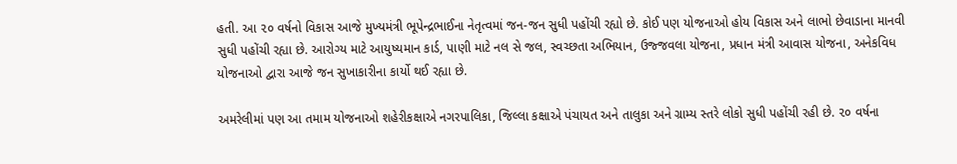હતી. આ ૨૦ વર્ષનો વિકાસ આજે મુખ્યમંત્રી ભૂપેન્દ્રભાઈના નેતૃત્વમાં જન-જન સુધી પહોંચી રહ્યો છે. કોઈ પણ યોજનાઓ હોય વિકાસ અને લાભો છેવાડાના માનવી સુધી પહોંચી રહ્યા છે. આરોગ્ય માટે આયુષ્યમાન કાર્ડ, પાણી માટે નલ સે જલ, સ્વચ્છતા અભિયાન, ઉજ્જવલા યોજના, પ્રધાન મંત્રી આવાસ યોજના, અનેકવિધ યોજનાઓ દ્વારા આજે જન સુખાકારીના કાર્યો થઈ રહ્યા છે.

અમરેલીમાં પણ આ તમામ યોજનાઓ શહેરીકક્ષાએ નગરપાલિકા, જિલ્લા કક્ષાએ પંચાયત અને તાલુકા અને ગ્રામ્ય સ્તરે લોકો સુધી પહોંચી રહી છે. ૨૦ વર્ષના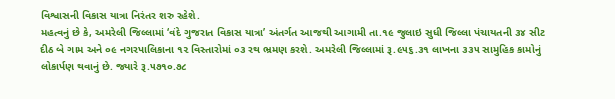વિશ્વાસની વિકાસ યાત્રા નિરંતર શરુ રહેશે.
મહત્વનું છે કે, અમરેલી જિલ્લામાં ‘વંદે ગુજરાત વિકાસ યાત્રા’ અંતર્ગત આજથી આગામી તા.૧૯ જુલાઇ સુધી જિલ્લા પંચાયતની ૩૪ સીટ દીઠ બે ગામ અને ૦૯ નગરપાલિકાના ૧૨ વિસ્તારોમાં ૦૩ રથ ભ્રમણ કરશે. અમરેલી જિલ્લામાં રૂ.૯૫૬.૩૧ લાખના ૩૩૫ સામુહિક કામોનું લોકાર્પણ થવાનું છે. જ્યારે રૂ.૫૭૧૦.૭૮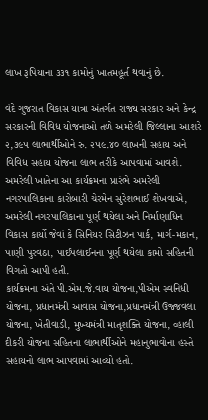લાખ રૂપિયાના ૩૩૧ કામોનું ખાતમહૂર્ત થવાનું છે.

વંદે ગુજરાત વિકાસ યાત્રા અંતર્ગત રાજ્ય સરકાર અને કેન્દ્ર સરકારની વિવિધ યોજનાઓ તળે અમરેલી જિલ્લાના આશરે ૨,૩૯૫ લાભાર્થીઓને રુ. ૨૫૯.૪૦ લાખની સહાય અને વિવિધ સહાય યોજના લાભ તરીકે આપવામાં આવશે.
અમરેલી ખાતેના આ કાર્યક્રમના પ્રારંભે અમરેલી નગરપાલિકાના કારોબારી ચેરમેન સુરેશભાઈ શેખવાએ, અમરેલી નગરપાલિકાના પૂર્ણ થયેલા અને નિર્માણાધિન વિકાસ કાર્યો જેવાં કે સિનિયર સિટીઝન પાર્ક, માર્ગ-મકાન, પાણી પુરવઠા, પાઈપલાઈનના પૂર્ણ થયેલા કામો સહિતની વિગતો આપી હતી.
કાર્યક્રમના અંતે પી.એમ.જે.વાય યોજના,પીએમ સ્વનિધી યોજના, પ્રધાનમંત્રી આવાસ યોજના,પ્રધાનમંત્રી ઉજ્જવલા યોજના, ખેતીવાડી, મુખ્યમંત્રી માતૃશક્તિ યોજના, વ્હાલી દીકરી યોજના સહિતના લાભાર્થીઓને મહાનુભાવોના હસ્તે સહાયનો લાભ આપવામાં આવ્યો હતો.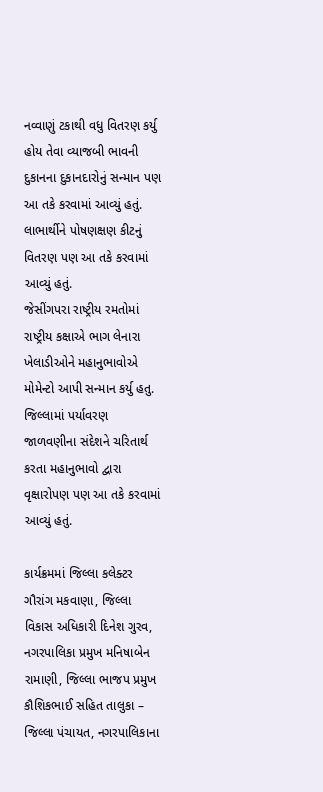નવ્વાણું ટકાથી વધુ વિતરણ કર્યુ હોય તેવા વ્યાજબી ભાવની દુકાનના દુકાનદારોનું સન્માન પણ આ તકે કરવામાં આવ્યું હતું. લાભાર્થીને પોષણક્ષણ કીટનું વિતરણ પણ આ તકે કરવામાં આવ્યું હતું.
જેસીંગપરા રાષ્ટ્રીય રમતોમાં રાષ્ટ્રીય કક્ષાએ ભાગ લેનારા ખેલાડીઓને મહાનુભાવોએ મોમેન્ટો આપી સન્માન કર્યુ હતુ. જિલ્લામાં પર્યાવરણ જાળવણીના સંદેશને ચરિતાર્થ કરતા મહાનુભાવો દ્વારા વૃક્ષારોપણ પણ આ તકે કરવામાં આવ્યું હતું.

કાર્યક્રમમાં જિલ્લા કલેક્ટર ગૌરાંગ મકવાણા, જિલ્લા વિકાસ અધિકારી દિનેશ ગુરવ, નગરપાલિકા પ્રમુખ મનિષાબેન રામાણી, જિલ્લા ભાજપ પ્રમુખ કૌશિકભાઈ સહિત તાલુકા – જિલ્લા પંચાયત, નગરપાલિકાના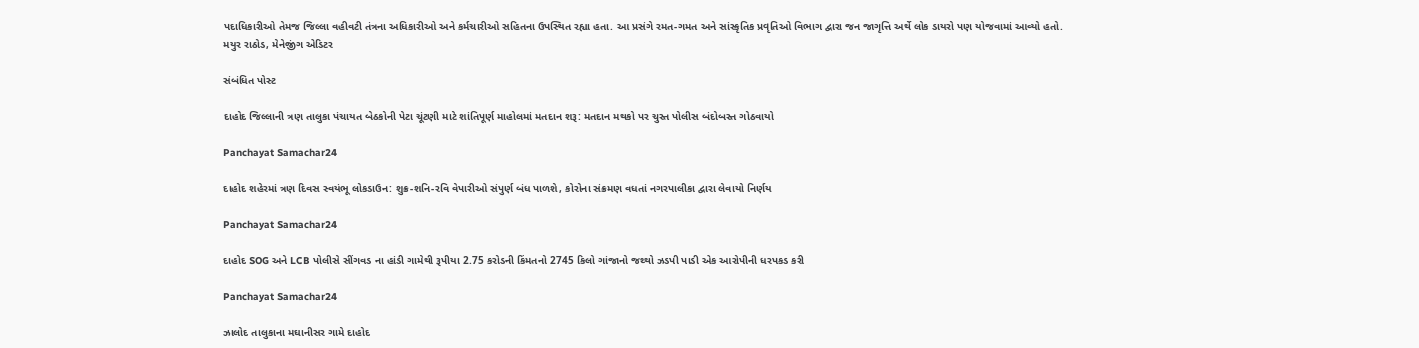પદાધિકારીઓ તેમજ જિલ્લા વહીવટી તંત્રના અધિકારીઓ અને કર્મચારીઓ સહિતના ઉપસ્થિત રહ્યા હતા. આ પ્રસંગે રમત-ગમત અને સાંસ્કૃતિક પ્રવૃતિઓ વિભાગ દ્વારા જન જાગૃત્તિ અર્થે લોક ડાયરો પણ યોજવામાં આવ્યો હતો.
મયુર રાઠોડ, મેનેજીંગ એડિટર

સંબંધિત પોસ્ટ

દાહોદ જિલ્લાની ત્રણ તાલુકા પંચાયત બેઠકોની પેટા ચૂંટણી માટે શાંતિપૂર્ણ માહોલમાં મતદાન શરૂ: મતદાન મથકો પર ચુસ્ત પોલીસ બંદોબસ્ત ગોઠવાયો

Panchayat Samachar24

દાહોદ શહેરમાં ત્રણ દિવસ સ્વયંભૂ લોકડાઉન: શુક્ર-શનિ-રવિ વેપારીઓ સંપુર્ણ બંધ પાળશે, કોરોના સંક્રમણ વધતાં નગરપાલીકા દ્વારા લેવાયો નિર્ણય

Panchayat Samachar24

દાહોદ SOG અને LCB પોલીસે સીંગવડ ના હાંડી ગામેથી રૂપીયા 2.75 કરોડની કિંમતનો 2745 કિલો ગાંજાનો જથ્થો ઝડપી પાડી એક આરોપીની ધરપકડ કરી

Panchayat Samachar24

ઝાલોદ તાલુકાના મઘાનીસર ગામે દાહોદ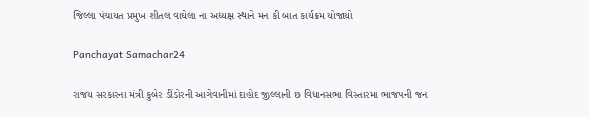જિલ્લા પંચાયત પ્રમુખ શીતલ વાઘેલા ના અધ્યક્ષ સ્થાને મન કી બાત કાર્યક્રમ યોજાયો

Panchayat Samachar24

રાજય સરકારના મંત્રી કુબેર ડીંડોરની આગેવાનીમાં દાહોદ જીલ્લાની છ વિધાનસભા વિસ્તારમા ભાજપની જન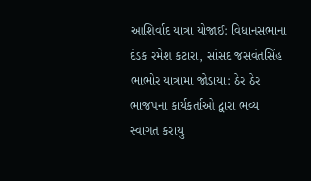આશિર્વાદ યાત્રા યોજાઈ: વિધાનસભાના દંડક રમેશ કટારા, સાંસદ જસવંતસિંહ ભાભોર યાત્રામા જોડાયા: ઠેર ઠેર ભાજપના કાર્યકર્તાઓ દ્વારા ભવ્ય સ્વાગત કરાયુ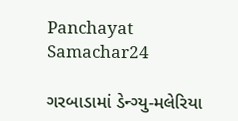Panchayat Samachar24

ગરબાડામાં ડેન્ગ્યુ-મલેરિયા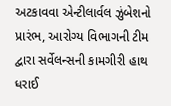અટકાવવા એન્ટીલાર્વલ ઝુંબેશનો પ્રારંભ, આરોગ્ય વિભાગની ટીમ દ્વારા સર્વેલન્સની કામગીરી હાથ ધરાઈ